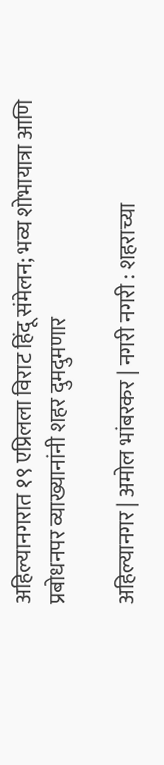अहिल्यानगरात १९ एप्रिलला विराट हिंदू संमेलन; भव्य शोभायात्रा आणि प्रबोधनपर व्याख्यानांनी शहर दुमदुमणार

अहिल्यानगर | अमोल भांबरकर | नगरी नगरी : शहराच्या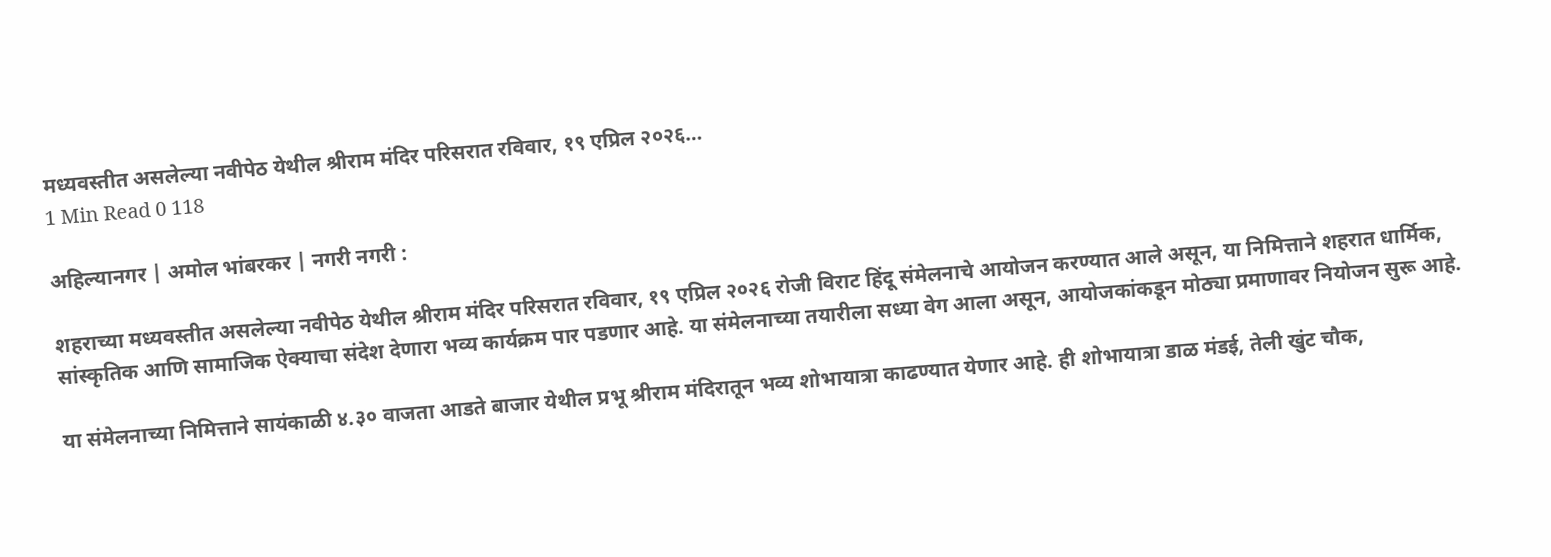मध्यवस्तीत असलेल्या नवीपेठ येथील श्रीराम मंदिर परिसरात रविवार, १९ एप्रिल २०२६…
1 Min Read 0 118

अहिल्यानगर | अमोल भांबरकर | नगरी नगरी :

शहराच्या मध्यवस्तीत असलेल्या नवीपेठ येथील श्रीराम मंदिर परिसरात रविवार, १९ एप्रिल २०२६ रोजी विराट हिंदू संमेलनाचे आयोजन करण्यात आले असून, या निमित्ताने शहरात धार्मिक, सांस्कृतिक आणि सामाजिक ऐक्याचा संदेश देणारा भव्य कार्यक्रम पार पडणार आहे. या संमेलनाच्या तयारीला सध्या वेग आला असून, आयोजकांकडून मोठ्या प्रमाणावर नियोजन सुरू आहे.

या संमेलनाच्या निमित्ताने सायंकाळी ४.३० वाजता आडते बाजार येथील प्रभू श्रीराम मंदिरातून भव्य शोभायात्रा काढण्यात येणार आहे. ही शोभायात्रा डाळ मंडई, तेली खुंट चौक,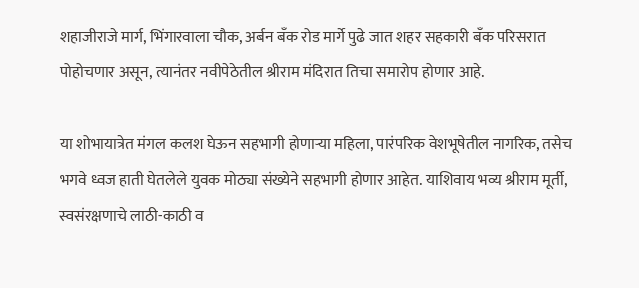शहाजीराजे मार्ग, भिंगारवाला चौक, अर्बन बँक रोड मार्गे पुढे जात शहर सहकारी बँक परिसरात पोहोचणार असून, त्यानंतर नवीपेठेतील श्रीराम मंदिरात तिचा समारोप होणार आहे.

या शोभायात्रेत मंगल कलश घेऊन सहभागी होणाऱ्या महिला, पारंपरिक वेशभूषेतील नागरिक, तसेच भगवे ध्वज हाती घेतलेले युवक मोठ्या संख्येने सहभागी होणार आहेत. याशिवाय भव्य श्रीराम मूर्ती, स्वसंरक्षणाचे लाठी-काठी व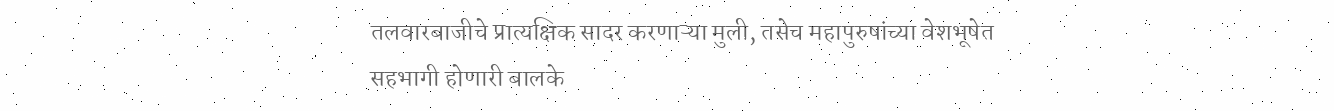तलवारबाजीचे प्रात्यक्षिक सादर करणाऱ्या मुली, तसेच महापुरुषांच्या वेशभूषेत सहभागी होणारी बालके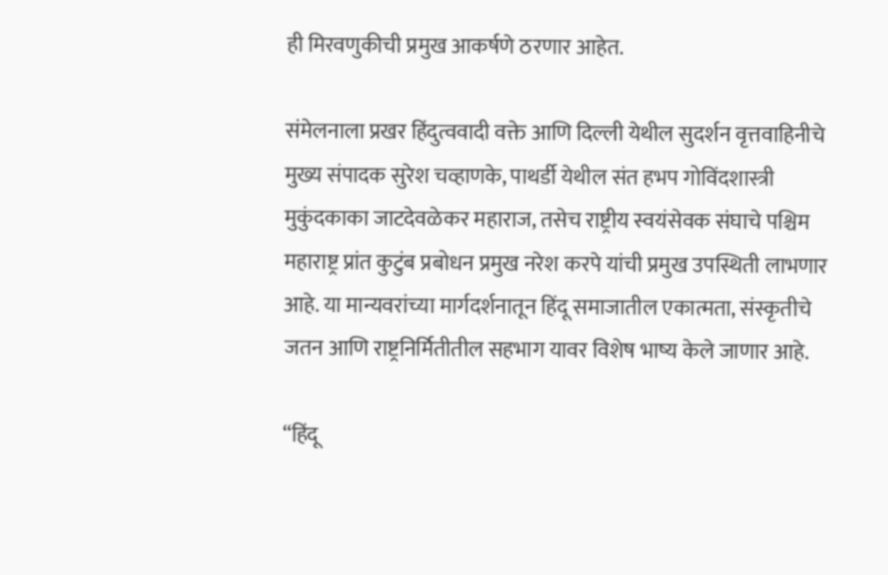ही मिरवणुकीची प्रमुख आकर्षणे ठरणार आहेत.

संमेलनाला प्रखर हिंदुत्ववादी वक्ते आणि दिल्ली येथील सुदर्शन वृत्तवाहिनीचे मुख्य संपादक सुरेश चव्हाणके, पाथर्डी येथील संत हभप गोविंदशास्त्री मुकुंदकाका जाटदेवळेकर महाराज, तसेच राष्ट्रीय स्वयंसेवक संघाचे पश्चिम महाराष्ट्र प्रांत कुटुंब प्रबोधन प्रमुख नरेश करपे यांची प्रमुख उपस्थिती लाभणार आहे. या मान्यवरांच्या मार्गदर्शनातून हिंदू समाजातील एकात्मता, संस्कृतीचे जतन आणि राष्ट्रनिर्मितीतील सहभाग यावर विशेष भाष्य केले जाणार आहे.

“हिंदू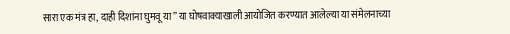सारा एक मंत्र हा, दाही दिशांना घुमवू या” या घोषवाक्याखाली आयोजित करण्यात आलेल्या या संमेलनाच्या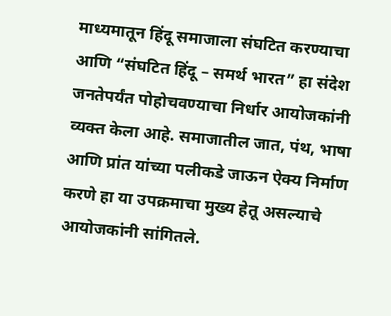माध्यमातून हिंदू समाजाला संघटित करण्याचा आणि “संघटित हिंदू – समर्थ भारत” हा संदेश जनतेपर्यंत पोहोचवण्याचा निर्धार आयोजकांनी व्यक्त केला आहे. समाजातील जात, पंथ, भाषा आणि प्रांत यांच्या पलीकडे जाऊन ऐक्य निर्माण करणे हा या उपक्रमाचा मुख्य हेतू असल्याचे आयोजकांनी सांगितले.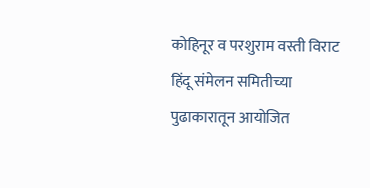कोहिनूर व परशुराम वस्ती विराट हिंदू संमेलन समितीच्या पुढाकारातून आयोजित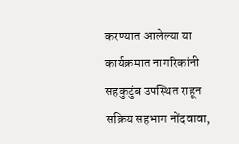करण्यात आलेल्या या कार्यक्रमात नागरिकांनी सहकुटुंब उपस्थित राहून सक्रिय सहभाग नोंदवावा,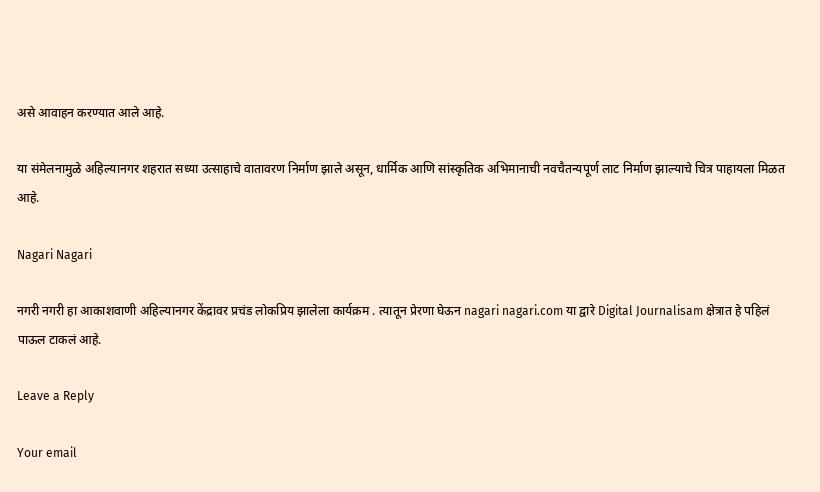असे आवाहन करण्यात आले आहे.

या संमेलनामुळे अहिल्यानगर शहरात सध्या उत्साहाचे वातावरण निर्माण झाले असून, धार्मिक आणि सांस्कृतिक अभिमानाची नवचैतन्यपूर्ण लाट निर्माण झाल्याचे चित्र पाहायला मिळत आहे.

Nagari Nagari

नगरी नगरी हा आकाशवाणी अहिल्यानगर केंद्रावर प्रचंड लोकप्रिय झालेला कार्यक्रम . त्यातून प्रेरणा घेऊन nagari nagari.com या द्वारे Digital Journalisam क्षेत्रात हे पहिलं पाऊल टाकलं आहे.

Leave a Reply

Your email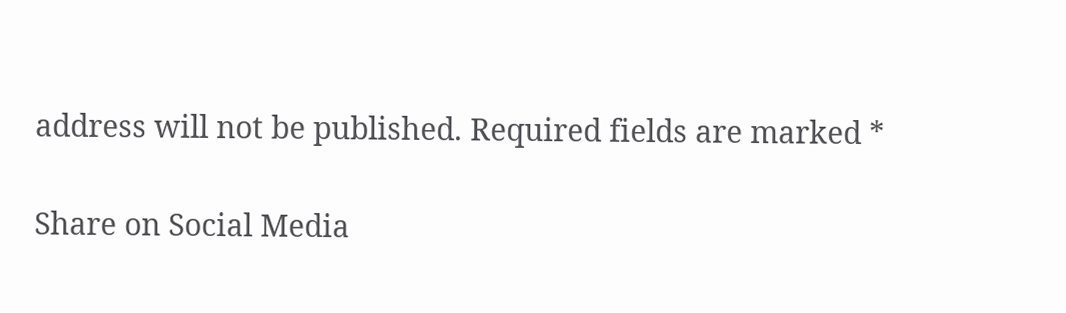address will not be published. Required fields are marked *

Share on Social Media